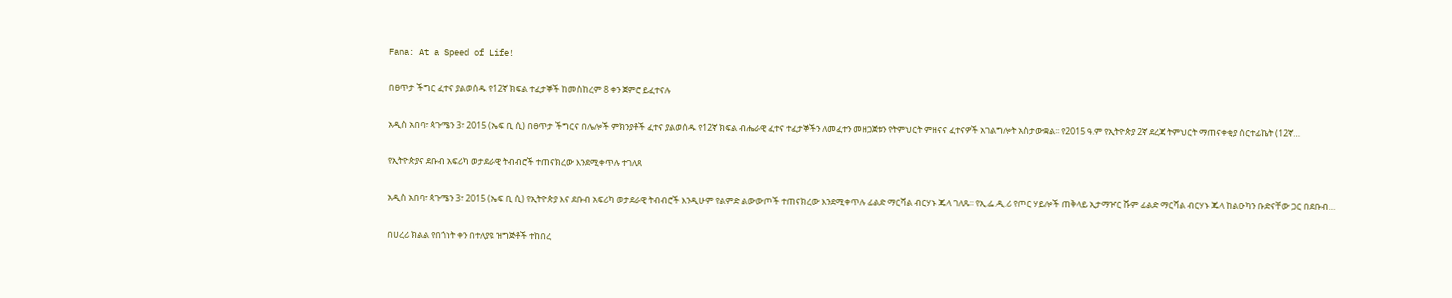Fana: At a Speed of Life!

በፀጥታ ችግር ፈተና ያልወሰዱ የ12ኛ ክፍል ተፈታኞች ከመስከረም 8 ቀን ጀምሮ ይፈተናሉ

አዲስ አበባ፣ ጳጉሜን 3፣ 2015 (ኤፍ ቢ ሲ) በፀጥታ ችግርና በሌሎች ምክንያቶች ፈተና ያልወሰዱ የ12ኛ ክፍል ብሔራዊ ፈተና ተፈታኞችን ለመፈተን መዘጋጀቱን የትምህርት ምዘናና ፈተናዎች አገልግሎት አስታውቋል፡፡ የ2015 ዓ.ም የኢትዮጵያ 2ኛ ደረጃ ትምህርት ማጠናቀቂያ ሰርተፊኬት (12ኛ…

የኢትዮጵያና ደቡብ አፍሪካ ወታደራዊ ትብብሮች ተጠናክረው እንደሚቀጥሉ ተገለጸ

አዲስ አበባ፣ ጳጉሜን 3፣ 2015 (ኤፍ ቢ ሲ) የኢትዮጵያ እና ደቡብ አፍሪካ ወታደራዊ ትብብሮች እንዲሁም የልምድ ልውውጦች ተጠናክረው እንደሚቀጥሉ ፊልድ ማርሻል ብርሃኑ ጁላ ገለጹ፡፡ የኢ.ፌ.ዲ.ሪ የጦር ሃይሎች ጠቅላይ ኢታማዦር ሹም ፊልድ ማርሻል ብርሃኑ ጁላ ከልዑካን ቡድናቸው ጋር በደቡብ…

በሀረሪ ክልል የበጎነት ቀን በተለያዩ ዝግጅቶች ተከበረ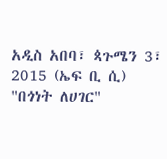አዲስ አበባ፣ ጳጉሜን 3፣ 2015 (ኤፍ ቢ ሲ) "በጎነት ለሀገር"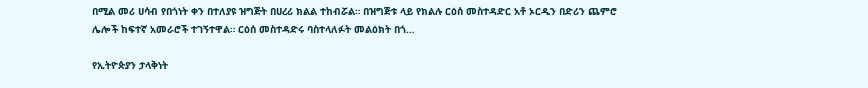በሚል መሪ ሀሳብ የበጎነት ቀን በተለያዩ ዝግጅት በሀረሪ ክልል ተከብሯል። በዝግጅቱ ላይ የክልሉ ርዕሰ መስተዳድር አቶ ኦርዲን በድሪን ጨምሮ ሌሎች ከፍተኛ አመራሮች ተገኝተዋል። ርዕሰ መስተዳድሩ ባስተላለፉት መልዕክት በጎ…

የኢትዮጵያን ታላቅነት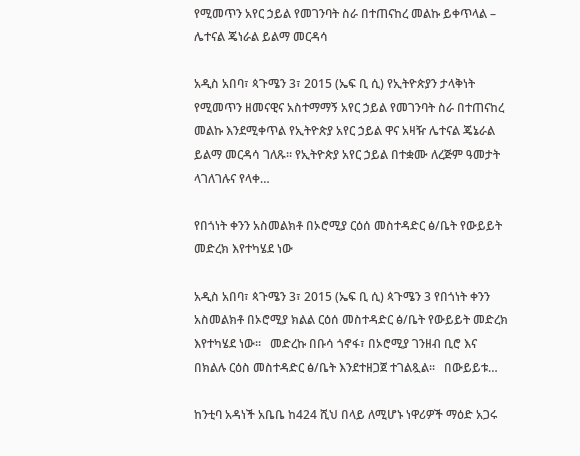የሚመጥን አየር ኃይል የመገንባት ስራ በተጠናከረ መልኩ ይቀጥላል – ሌተናል ጄነራል ይልማ መርዳሳ

አዲስ አበባ፣ ጳጉሜን 3፣ 2015 (ኤፍ ቢ ሲ) የኢትዮጵያን ታላቅነት የሚመጥን ዘመናዊና አስተማማኝ አየር ኃይል የመገንባት ስራ በተጠናከረ መልኩ እንደሚቀጥል የኢትዮጵያ አየር ኃይል ዋና አዛዥ ሌተናል ጄኔራል ይልማ መርዳሳ ገለጹ። የኢትዮጵያ አየር ኃይል በተቋሙ ለረጅም ዓመታት ላገለገሉና የላቀ…

የበጎነት ቀንን አስመልክቶ በኦሮሚያ ርዕሰ መስተዳድር ፅ/ቤት የውይይት መድረክ እየተካሄደ ነው

አዲስ አበባ፣ ጳጉሜን 3፣ 2015 (ኤፍ ቢ ሲ) ጳጉሜን 3 የበጎነት ቀንን አስመልክቶ በኦሮሚያ ክልል ርዕሰ መስተዳድር ፅ/ቤት የውይይት መድረክ እየተካሄደ ነው፡፡   መድረኩ በቡሳ ጎኖፋ፣ በኦሮሚያ ገንዘብ ቢሮ እና በክልሉ ርዕስ መስተዳድር ፅ/ቤት እንደተዘጋጀ ተገልጿል፡፡   በውይይቱ…

ከንቲባ አዳነች አቤቤ ከ424 ሺህ በላይ ለሚሆኑ ነዋሪዎች ማዕድ አጋሩ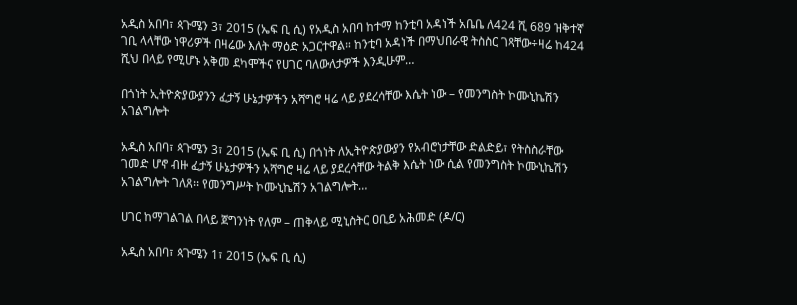አዲስ አበባ፣ ጳጉሜን 3፣ 2015 (ኤፍ ቢ ሲ) የአዲስ አበባ ከተማ ከንቲባ አዳነች አቤቤ ለ424 ሺ 689 ዝቅተኛ ገቢ ላላቸው ነዋሪዎች በዛሬው እለት ማዕድ አጋርተዋል። ከንቲባ አዳነች በማህበራዊ ትስስር ገጻቸው÷ዛሬ ከ424 ሺህ በላይ የሚሆኑ አቅመ ደካሞችና የሀገር ባለውለታዎች እንዲሁም…

በጎነት ኢትዮጵያውያንን ፈታኝ ሁኔታዎችን አሻግሮ ዛሬ ላይ ያደረሳቸው እሴት ነው – የመንግስት ኮሙኒኬሽን አገልግሎት

አዲስ አበባ፣ ጳጉሜን 3፣ 2015 (ኤፍ ቢ ሲ) በጎነት ለኢትዮጵያውያን የአብሮነታቸው ድልድይ፣ የትስስራቸው ገመድ ሆኖ ብዙ ፈታኝ ሁኔታዎችን አሻግሮ ዛሬ ላይ ያደረሳቸው ትልቅ እሴት ነው ሲል የመንግስት ኮሙኒኬሽን አገልግሎት ገለጸ፡፡ የመንግሥት ኮሙኒኬሽን አገልግሎት…

ሀገር ከማገልገል በላይ ጀግንነት የለም – ጠቅላይ ሚኒስትር ዐቢይ አሕመድ (ዶ/ር)

አዲስ አበባ፣ ጳጉሜን 1፣ 2015 (ኤፍ ቢ ሲ)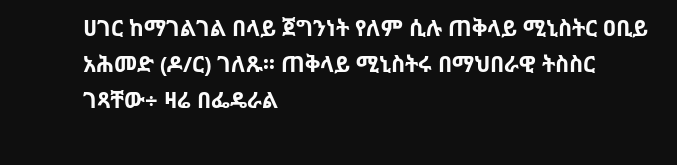ሀገር ከማገልገል በላይ ጀግንነት የለም ሲሉ ጠቅላይ ሚኒስትር ዐቢይ አሕመድ (ዶ/ር) ገለጹ፡፡ ጠቅላይ ሚኒስትሩ በማህበራዊ ትስስር ገጻቸው÷ ዛሬ በፌዴራል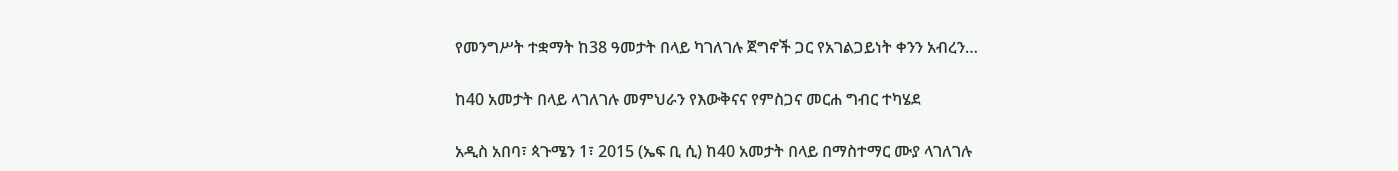የመንግሥት ተቋማት ከ38 ዓመታት በላይ ካገለገሉ ጀግኖች ጋር የአገልጋይነት ቀንን አብረን…

ከ40 አመታት በላይ ላገለገሉ መምህራን የእውቅናና የምስጋና መርሐ ግብር ተካሄደ

አዲስ አበባ፣ ጳጉሜን 1፣ 2015 (ኤፍ ቢ ሲ) ከ40 አመታት በላይ በማስተማር ሙያ ላገለገሉ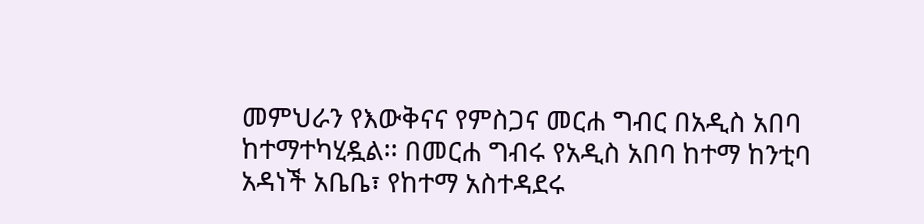መምህራን የእውቅናና የምስጋና መርሐ ግብር በአዲስ አበባ ከተማተካሂዷል፡፡ በመርሐ ግብሩ የአዲስ አበባ ከተማ ከንቲባ አዳነች አቤቤ፣ የከተማ አስተዳደሩ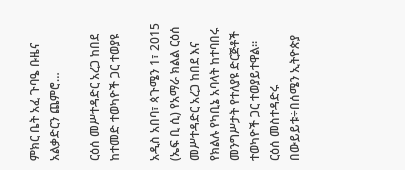ምክር ቤት አፈ ጉባዔ ቡዜና አልቃድርን ጨምሮ…

ርዕሰ መሥተዳድር አረጋ ከበደ ከተመድ ተወካዮች ጋር ተወያዩ

አዲስ አበባ፣ ጳጉሜን 1፣ 2015 (ኤፍ ቢ ሲ) የአማራ ክልል ርዕሰ መሥተዳድር አረጋ ከበደ እና የክልሉ የካቢኔ አባላት ከተባበሩ መንግሥታት የተለያዩ ድርጅቶች ተወካዮች ጋር ተወያይተዋል፡፡ ርዕሰ መስተዳድሩ በውይይቱ÷በሰሜን ኢትዮጵያ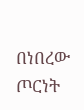በነበረው ጦርነት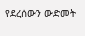የደረሰውን ውድመት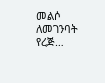መልሶ ለመገንባት የረጅ…